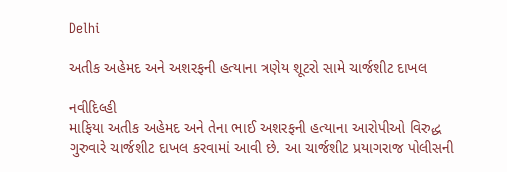Delhi

અતીક અહેમદ અને અશરફની હત્યાના ત્રણેય શૂટરો સામે ચાર્જશીટ દાખલ

નવીદિલ્હી
માફિયા અતીક અહેમદ અને તેના ભાઈ અશરફની હત્યાના આરોપીઓ વિરુદ્ધ ગુરુવારે ચાર્જશીટ દાખલ કરવામાં આવી છે. આ ચાર્જશીટ પ્રયાગરાજ પોલીસની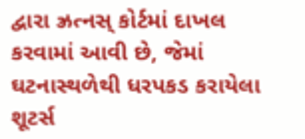દ્વારા ઝ્રત્નસ્ કોર્ટમાં દાખલ કરવામાં આવી છે, જેમાં ઘટનાસ્થળેથી ધરપકડ કરાયેલા શૂટર્સ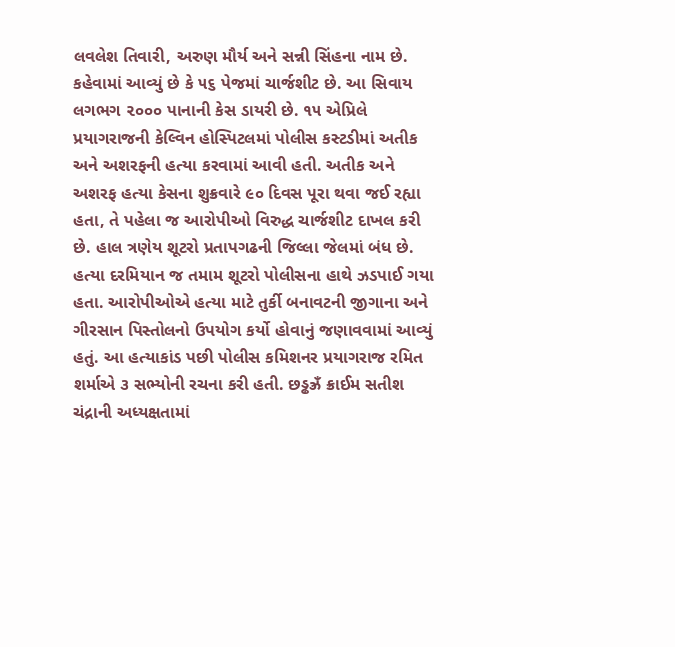લવલેશ તિવારી, અરુણ મૌર્ય અને સન્ની સિંહના નામ છે. કહેવામાં આવ્યું છે કે ૫૬ પેજમાં ચાર્જશીટ છે. આ સિવાય લગભગ ૨૦૦૦ પાનાની કેસ ડાયરી છે. ૧૫ એપ્રિલે પ્રયાગરાજની કેલ્વિન હોસ્પિટલમાં પોલીસ કસ્ટડીમાં અતીક અને અશરફની હત્યા કરવામાં આવી હતી. અતીક અને અશરફ હત્યા કેસના શુક્રવારે ૯૦ દિવસ પૂરા થવા જઈ રહ્યા હતા, તે પહેલા જ આરોપીઓ વિરુદ્ધ ચાર્જશીટ દાખલ કરી છે. હાલ ત્રણેય શૂટરો પ્રતાપગઢની જિલ્લા જેલમાં બંધ છે. હત્યા દરમિયાન જ તમામ શૂટરો પોલીસના હાથે ઝડપાઈ ગયા હતા. આરોપીઓએ હત્યા માટે તુર્કી બનાવટની જીગાના અને ગીરસાન પિસ્તોલનો ઉપયોગ કર્યો હોવાનું જણાવવામાં આવ્યું હતું. આ હત્યાકાંડ પછી પોલીસ કમિશનર પ્રયાગરાજ રમિત શર્માએ ૩ સભ્યોની રચના કરી હતી. છડ્ઢઝ્રઁ ક્રાઈમ સતીશ ચંદ્રાની અધ્યક્ષતામાં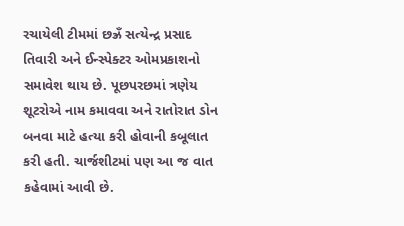રચાયેલી ટીમમાં છઝ્રઁ સત્યેન્દ્ર પ્રસાદ તિવારી અને ઈન્સ્પેક્ટર ઓમપ્રકાશનો સમાવેશ થાય છે. પૂછપરછમાં ત્રણેય શૂટરોએ નામ કમાવવા અને રાતોરાત ડોન બનવા માટે હત્યા કરી હોવાની કબૂલાત કરી હતી. ચાર્જશીટમાં પણ આ જ વાત કહેવામાં આવી છે.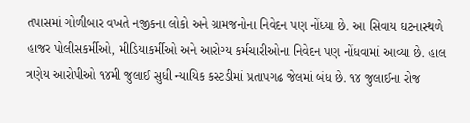તપાસમાં ગોળીબાર વખતે નજીકના લોકો અને ગ્રામજનોના નિવેદન પણ નોંધ્યા છે. આ સિવાય ઘટનાસ્થળે હાજર પોલીસકર્મીઓ, મીડિયાકર્મીઓ અને આરોગ્ય કર્મચારીઓના નિવેદન પણ નોંધવામાં આવ્યા છે. હાલ ત્રણેય આરોપીઓ ૧૪મી જુલાઈ સુધી ન્યાયિક કસ્ટડીમાં પ્રતાપગઢ જેલમાં બંધ છે. ૧૪ જુલાઈના રોજ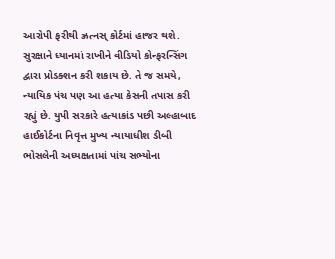આરોપી ફરીથી ઝ્રત્નસ્ કોર્ટમાં હાજર થશે. સુરક્ષાને ધ્યાનમાં રાખીને વીડિયો કોન્ફરન્સિંગ દ્વારા પ્રોડક્શન કરી શકાય છે. તે જ સમયે, ન્યાયિક પંચ પણ આ હત્યા કેસની તપાસ કરી રહ્યું છે. યુપી સરકારે હત્યાકાંડ પછી અલ્હાબાદ હાઈકોર્ટના નિવૃત્ત મુખ્ય ન્યાયાધીશ ડીબી ભોસલેની અધ્યક્ષતામાં પાંચ સભ્યોના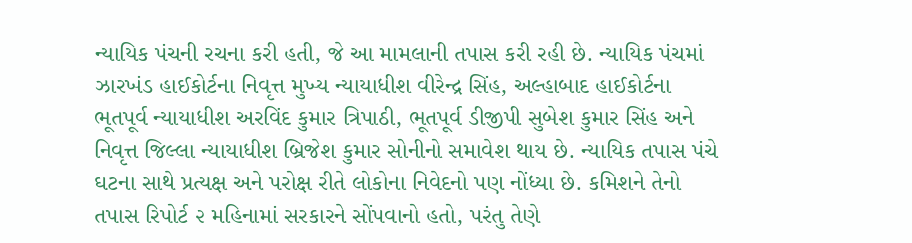ન્યાયિક પંચની રચના કરી હતી, જે આ મામલાની તપાસ કરી રહી છે. ન્યાયિક પંચમાં ઝારખંડ હાઈકોર્ટના નિવૃત્ત મુખ્ય ન્યાયાધીશ વીરેન્દ્ર સિંહ, અલ્હાબાદ હાઈકોર્ટના ભૂતપૂર્વ ન્યાયાધીશ અરવિંદ કુમાર ત્રિપાઠી, ભૂતપૂર્વ ડીજીપી સુબેશ કુમાર સિંહ અને નિવૃત્ત જિલ્લા ન્યાયાધીશ બ્રિજેશ કુમાર સોનીનો સમાવેશ થાય છે. ન્યાયિક તપાસ પંચે ઘટના સાથે પ્રત્યક્ષ અને પરોક્ષ રીતે લોકોના નિવેદનો પણ નોંધ્યા છે. કમિશને તેનો તપાસ રિપોર્ટ ૨ મહિનામાં સરકારને સોંપવાનો હતો, પરંતુ તેણે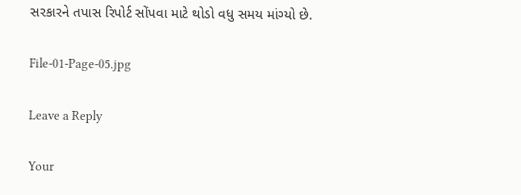સરકારને તપાસ રિપોર્ટ સોંપવા માટે થોડો વધુ સમય માંગ્યો છે.

File-01-Page-05.jpg

Leave a Reply

Your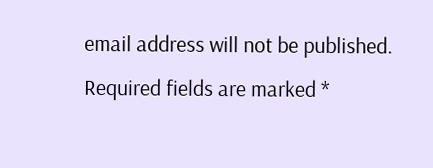email address will not be published. Required fields are marked *